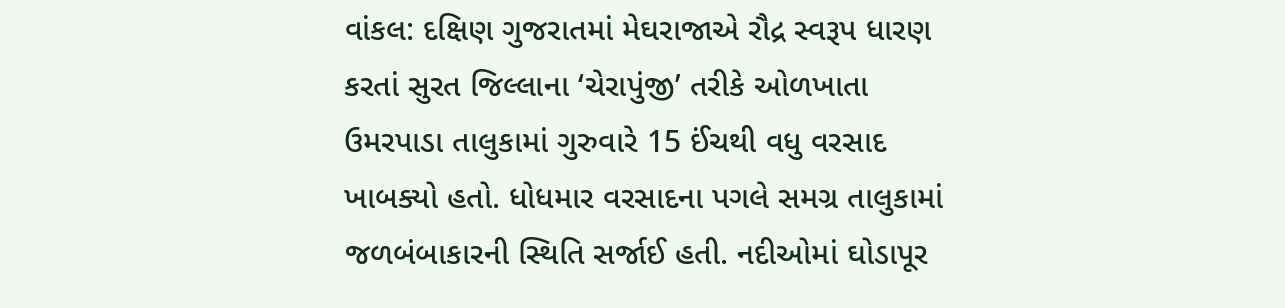વાંકલ: દક્ષિણ ગુજરાતમાં મેઘરાજાએ રૌદ્ર સ્વરૂપ ધારણ કરતાં સુરત જિલ્લાના ‘ચેરાપુંજી’ તરીકે ઓળખાતા ઉમરપાડા તાલુકામાં ગુરુવારે 15 ઈંચથી વધુ વરસાદ ખાબક્યો હતો. ધોધમાર વરસાદના પગલે સમગ્ર તાલુકામાં જળબંબાકારની સ્થિતિ સર્જાઈ હતી. નદીઓમાં ઘોડાપૂર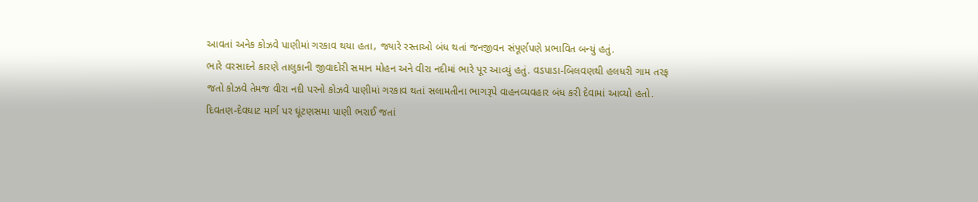આવતાં અનેક કોઝવે પાણીમાં ગરકાવ થયા હતા, જ્યારે રસ્તાઓ બંધ થતાં જનજીવન સંપૂર્ણપણે પ્રભાવિત બન્યું હતું.
ભારે વરસાદને કારણે તાલુકાની જીવાદોરી સમાન મોહન અને વીરા નદીમાં ભારે પૂર આવ્યું હતું. વડપાડા-બિલવણથી હલધરી ગામ તરફ જતો કોઝવે તેમજ વીરા નદી પરનો કોઝવે પાણીમાં ગરકાવ થતાં સલામતીના ભાગરૂપે વાહનવ્યવહાર બંધ કરી દેવામાં આવ્યો હતો.
દિવતણ-દેવઘાટ માર્ગ પર ઘૂંટણસમા પાણી ભરાઈ જતાં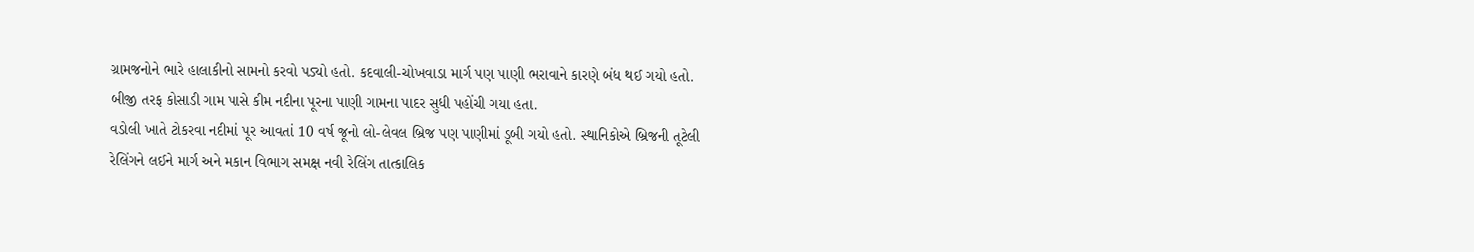ગ્રામજનોને ભારે હાલાકીનો સામનો કરવો પડ્યો હતો. કદવાલી-ચોખવાડા માર્ગ પણ પાણી ભરાવાને કારણે બંધ થઈ ગયો હતો. બીજી તરફ કોસાડી ગામ પાસે કીમ નદીના પૂરના પાણી ગામના પાદર સુધી પહોંચી ગયા હતા.
વડોલી ખાતે ટોકરવા નદીમાં પૂર આવતાં 10 વર્ષ જૂનો લો-લેવલ બ્રિજ પણ પાણીમાં ડૂબી ગયો હતો. સ્થાનિકોએ બ્રિજની તૂટેલી રેલિંગને લઈને માર્ગ અને મકાન વિભાગ સમક્ષ નવી રેલિંગ તાત્કાલિક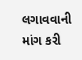લગાવવાની માંગ કરી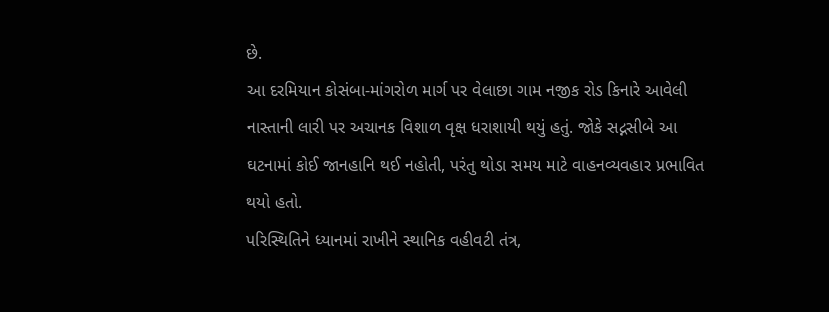છે.
આ દરમિયાન કોસંબા-માંગરોળ માર્ગ પર વેલાછા ગામ નજીક રોડ કિનારે આવેલી નાસ્તાની લારી પર અચાનક વિશાળ વૃક્ષ ધરાશાયી થયું હતું. જોકે સદ્નસીબે આ ઘટનામાં કોઈ જાનહાનિ થઈ નહોતી, પરંતુ થોડા સમય માટે વાહનવ્યવહાર પ્રભાવિત થયો હતો.
પરિસ્થિતિને ધ્યાનમાં રાખીને સ્થાનિક વહીવટી તંત્ર,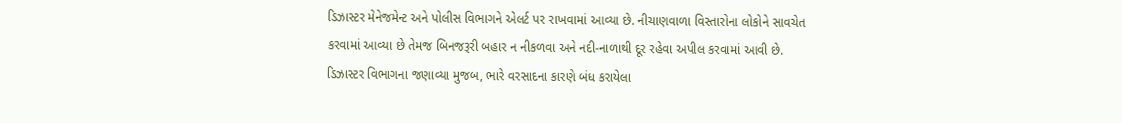ડિઝાસ્ટર મેનેજમેન્ટ અને પોલીસ વિભાગને એલર્ટ પર રાખવામાં આવ્યા છે. નીચાણવાળા વિસ્તારોના લોકોને સાવચેત કરવામાં આવ્યા છે તેમજ બિનજરૂરી બહાર ન નીકળવા અને નદી-નાળાથી દૂર રહેવા અપીલ કરવામાં આવી છે.
ડિઝાસ્ટર વિભાગના જણાવ્યા મુજબ, ભારે વરસાદના કારણે બંધ કરાયેલા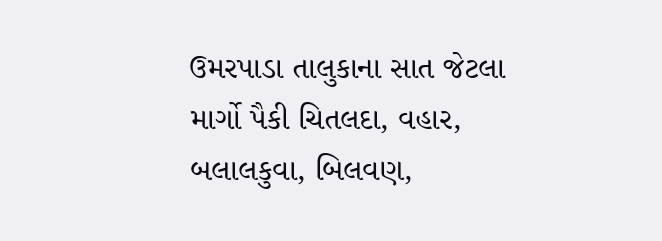ઉમરપાડા તાલુકાના સાત જેટલા માર્ગો પૈકી ચિતલદા, વહાર, બલાલકુવા, બિલવણ,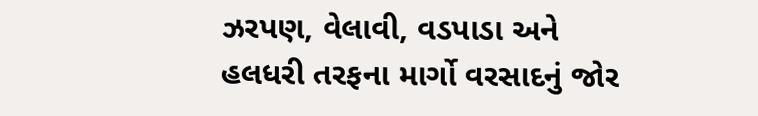ઝરપણ, વેલાવી, વડપાડા અને હલધરી તરફના માર્ગો વરસાદનું જોર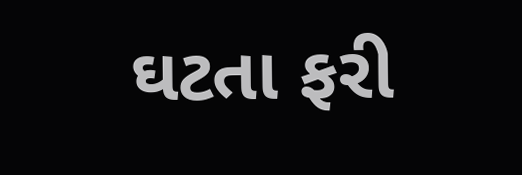ઘટતા ફરી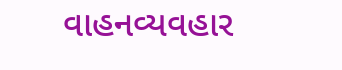વાહનવ્યવહાર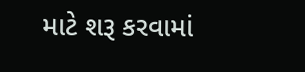માટે શરૂ કરવામાં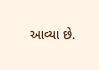આવ્યા છે.